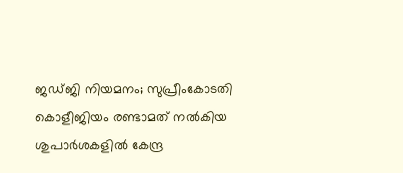ജഡ്ജി നിയമനം; സുപ്രീംകോടതി കൊളീജിയം രണ്ടാമത് നൽകിയ ശുപാർശകളിൽ കേന്ദ്ര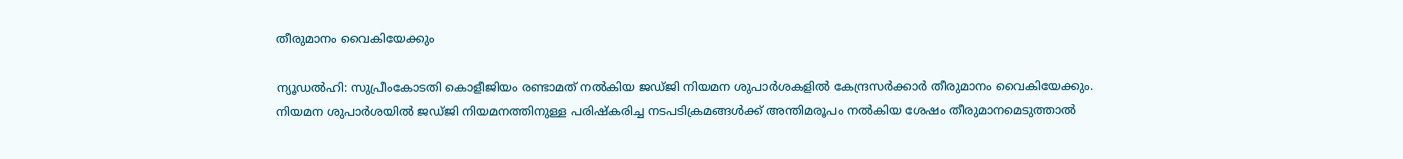തീരുമാനം വൈകിയേക്കും

ന്യൂഡൽഹി: സുപ്രീംകോടതി കൊളീജിയം രണ്ടാമത് നൽകിയ ജഡ്ജി നിയമന ശുപാർശകളിൽ കേന്ദ്രസർക്കാർ തീരുമാനം വൈകിയേക്കും. നിയമന ശുപാർശയിൽ ജഡ്ജി നിയമനത്തിനുള്ള പരിഷ്‌കരിച്ച നടപടിക്രമങ്ങൾക്ക് അന്തിമരൂപം നൽകിയ ശേഷം തീരുമാനമെടുത്താൽ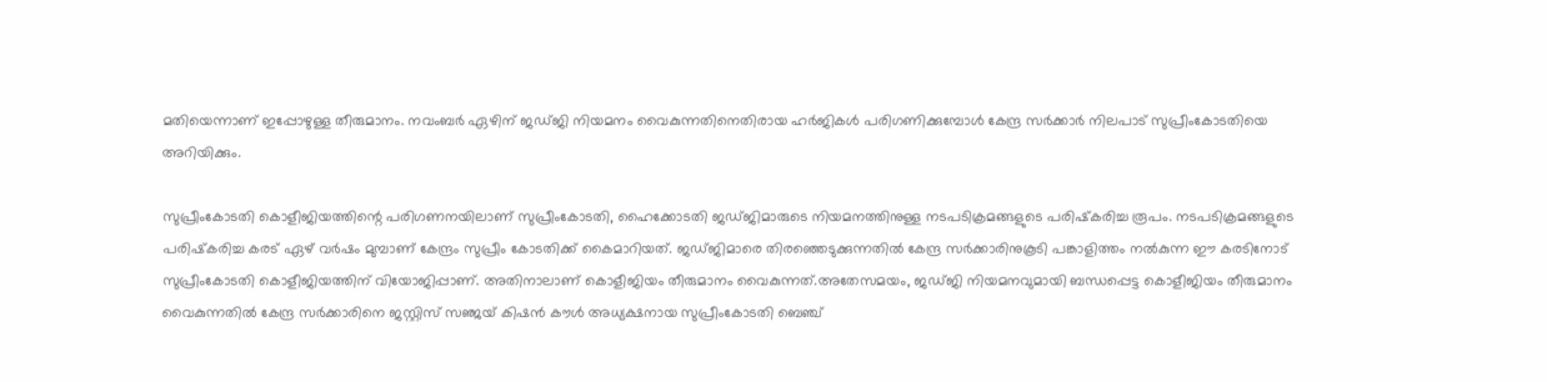മതിയെന്നാണ് ഇപ്പോഴുള്ള തീരുമാനം. നവംബർ ഏഴിന് ജഡ്ജി നിയമനം വൈകുന്നതിനെതിരായ ഹർജികൾ പരിഗണിക്കുമ്പോൾ കേന്ദ്ര സർക്കാർ നിലപാട് സുപ്രീംകോടതിയെ അറിയിക്കും.

സുപ്രീംകോടതി കൊളീജിയത്തിന്റെ പരിഗണനയിലാണ് സുപ്രീംകോടതി, ഹൈക്കോടതി ജഡ്ജിമാരുടെ നിയമനത്തിനുള്ള നടപടിക്രമങ്ങളുടെ പരിഷ്‌കരിച്ച രൂപം. നടപടിക്രമങ്ങളുടെ പരിഷ്‌കരിച്ച കരട് ഏഴ് വർഷം മുമ്പാണ് കേന്ദ്രം സുപ്രീം കോടതിക്ക് കൈമാറിയത്. ജഡ്ജിമാരെ തിരഞ്ഞെടുക്കുന്നതിൽ കേന്ദ്ര സർക്കാരിനുകൂടി പങ്കാളിത്തം നൽകുന്ന ഈ കരടിനോട് സുപ്രീംകോടതി കൊളീജിയത്തിന് വിയോജിപ്പാണ്. അതിനാലാണ് കൊളീജിയം തീരുമാനം വൈകുന്നത്.അതേസമയം, ജഡ്ജി നിയമനവുമായി ബന്ധപ്പെട്ട കൊളീജിയം തീരുമാനം വൈകുന്നതിൽ കേന്ദ്ര സർക്കാരിനെ ജസ്റ്റിസ് സഞ്ജയ് കിഷൻ കൗൾ അധ്യക്ഷനായ സുപ്രീംകോടതി ബെഞ്ച്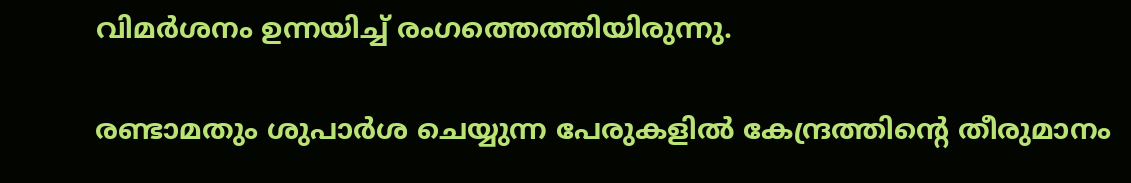വിമർശനം ഉന്നയിച്ച് രംഗത്തെത്തിയിരുന്നു.

രണ്ടാമതും ശുപാർശ ചെയ്യുന്ന പേരുകളിൽ കേന്ദ്രത്തിന്റെ തീരുമാനം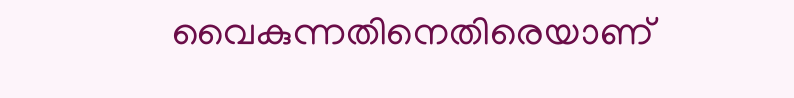വൈകുന്നതിനെതിരെയാണ്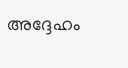അദ്ദേഹം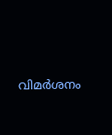വിമർശനം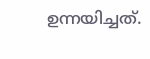ഉന്നയിച്ചത്.